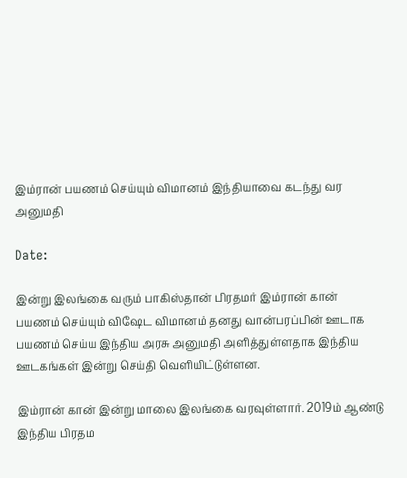இம்ரான் பயணம் செய்யும் விமானம் இந்தியாவை கடந்து வர அனுமதி

Date:

இன்று இலங்கை வரும் பாகிஸ்தான் பிரதமர் இம்ரான் கான் பயணம் செய்யும் விஷேட விமானம் தனது வான்பரப்பின் ஊடாக பயணம் செய்ய இந்திய அரசு அனுமதி அளித்துள்ளதாக இந்திய ஊடகங்கள் இன்று செய்தி வெளியிட்டுள்ளன.

இம்ரான் கான் இன்று மாலை இலங்கை வரவுள்ளார். 2019ம் ஆண்டு இந்திய பிரதம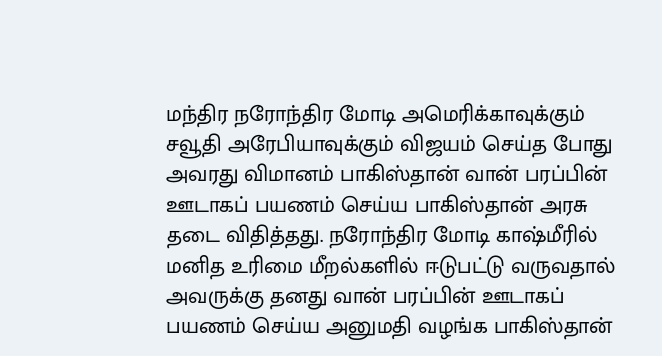மந்திர நரோந்திர மோடி அமெரிக்காவுக்கும் சவூதி அரேபியாவுக்கும் விஜயம் செய்த போது அவரது விமானம் பாகிஸ்தான் வான் பரப்பின் ஊடாகப் பயணம் செய்ய பாகிஸ்தான் அரசு தடை விதித்தது. நரோந்திர மோடி காஷ்மீரில் மனித உரிமை மீறல்களில் ஈடுபட்டு வருவதால் அவருக்கு தனது வான் பரப்பின் ஊடாகப் பயணம் செய்ய அனுமதி வழங்க பாகிஸ்தான்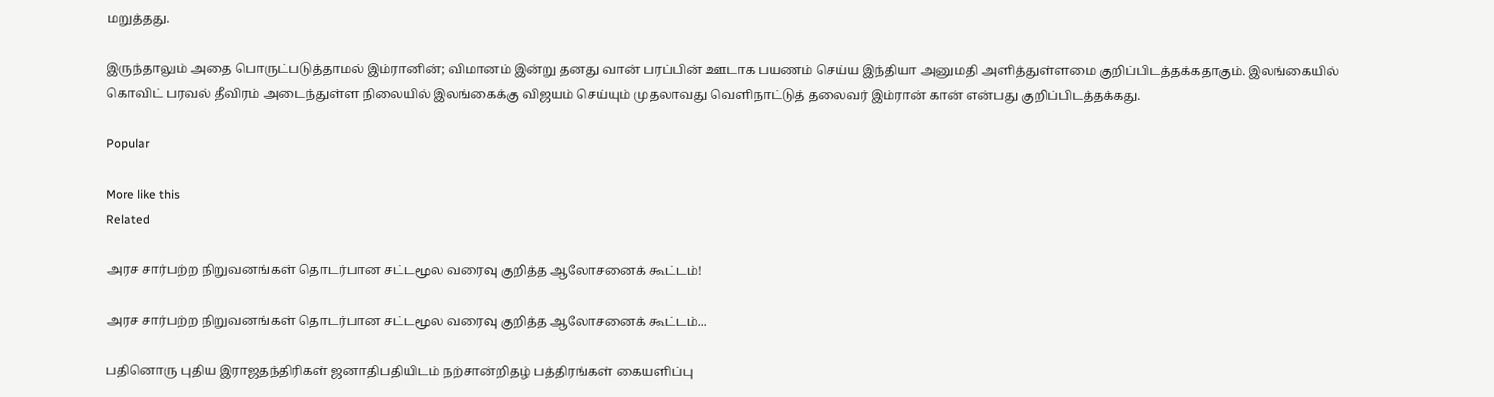மறுத்தது.

இருந்தாலும் அதை பொருட்படுத்தாமல் இம்ரானின்; விமானம் இன்று தனது வான் பரப்பின் ஊடாக பயணம் செய்ய இந்தியா அனுமதி அளித்துள்ளமை குறிப்பிடத்தக்கதாகும். இலங்கையில் கொவிட் பரவல் தீவிரம் அடைந்துள்ள நிலையில் இலங்கைக்கு விஜயம் செய்யும் முதலாவது வெளிநாட்டுத் தலைவர் இம்ரான் கான் என்பது குறிப்பிடத்தக்கது.

Popular

More like this
Related

அரச சார்பற்ற நிறுவனங்கள் தொடர்பான சட்டமூல வரைவு குறித்த ஆலோசனைக் கூட்டம்!

அரச சார்பற்ற நிறுவனங்கள் தொடர்பான சட்டமூல வரைவு குறித்த ஆலோசனைக் கூட்டம்...

பதினொரு புதிய இராஜதந்திரிகள் ஜனாதிபதியிடம் நற்சான்றிதழ் பத்திரங்கள் கையளிப்பு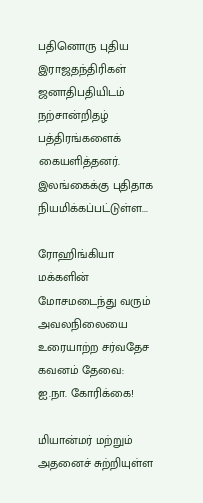பதினொரு புதிய இராஜதந்திரிகள் ஜனாதிபதியிடம் நற்சான்றிதழ் பத்திரங்களைக் கையளித்தனர். இலங்கைக்கு புதிதாக நியமிக்கப்பட்டுள்ள...

ரோஹிங்கியா மக்களின் மோசமடைந்து வரும் அவலநிலையை உரையாற்ற சர்வதேச கவனம் தேவை: ஐ.நா. கோரிக்கை!

மியான்மர் மற்றும் அதனைச் சுற்றியுள்ள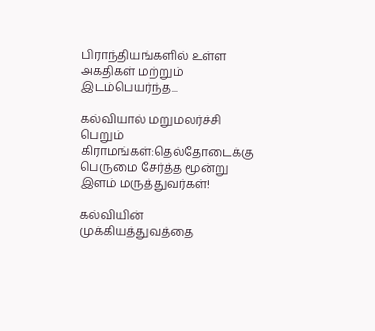பிராந்தியங்களில் உள்ள அகதிகள் மற்றும் இடம்பெயர்ந்த...

கல்வியால் மறுமலர்ச்சி பெறும் கிராமங்கள்:தெல்தோடைக்கு பெருமை சேர்த்த மூன்று இளம் மருத்துவர்கள்!

கல்வியின் முக்கியத்துவத்தை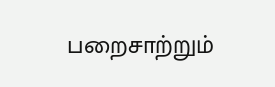பறைசாற்றும்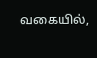வகையில்,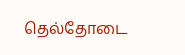தெல்தோடை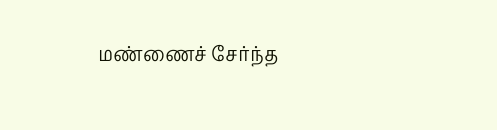மண்ணைச் சேர்ந்த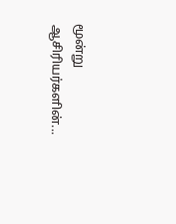மூன்று ஆசிரியர்களின்...